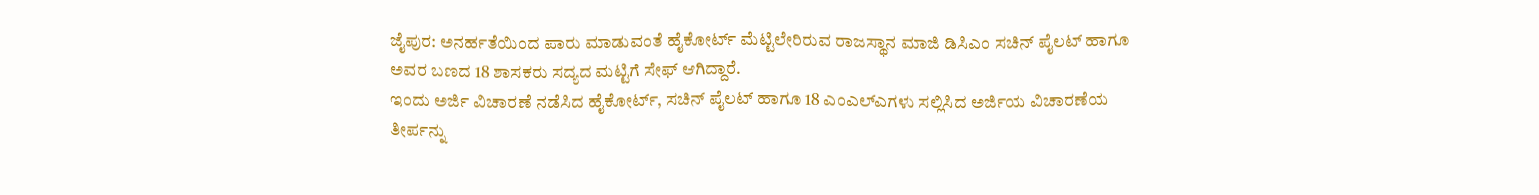ಜೈಪುರ: ಅನರ್ಹತೆಯಿಂದ ಪಾರು ಮಾಡುವಂತೆ ಹೈಕೋರ್ಟ್ ಮೆಟ್ಟಿಲೇರಿರುವ ರಾಜಸ್ಥಾನ ಮಾಜಿ ಡಿಸಿಎಂ ಸಚಿನ್ ಪೈಲಟ್ ಹಾಗೂ ಅವರ ಬಣದ 18 ಶಾಸಕರು ಸದ್ಯದ ಮಟ್ಟಿಗೆ ಸೇಫ್ ಆಗಿದ್ದಾರೆ.
ಇಂದು ಅರ್ಜಿ ವಿಚಾರಣೆ ನಡೆಸಿದ ಹೈಕೋರ್ಟ್, ಸಚಿನ್ ಪೈಲಟ್ ಹಾಗೂ 18 ಎಂಎಲ್ಎಗಳು ಸಲ್ಲಿಸಿದ ಅರ್ಜಿಯ ವಿಚಾರಣೆಯ ತೀರ್ಪನ್ನು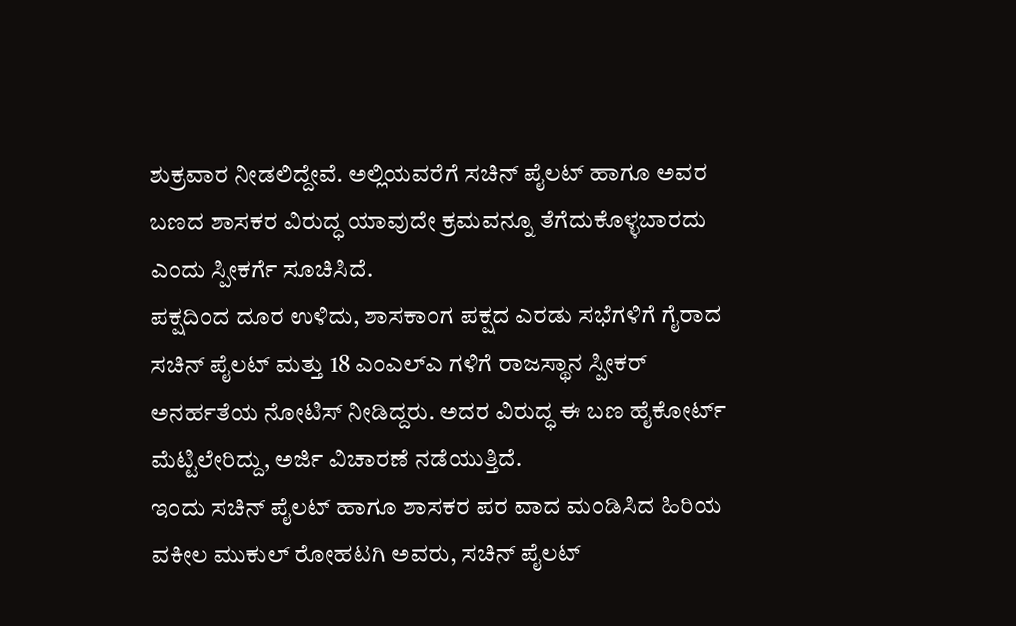ಶುಕ್ರವಾರ ನೀಡಲಿದ್ದೇವೆ. ಅಲ್ಲಿಯವರೆಗೆ ಸಚಿನ್ ಪೈಲಟ್ ಹಾಗೂ ಅವರ ಬಣದ ಶಾಸಕರ ವಿರುದ್ಧ ಯಾವುದೇ ಕ್ರಮವನ್ನೂ ತೆಗೆದುಕೊಳ್ಳಬಾರದು ಎಂದು ಸ್ಪೀಕರ್ಗೆ ಸೂಚಿಸಿದೆ.
ಪಕ್ಷದಿಂದ ದೂರ ಉಳಿದು, ಶಾಸಕಾಂಗ ಪಕ್ಷದ ಎರಡು ಸಭೆಗಳಿಗೆ ಗೈರಾದ ಸಚಿನ್ ಪೈಲಟ್ ಮತ್ತು 18 ಎಂಎಲ್ಎ ಗಳಿಗೆ ರಾಜಸ್ಥಾನ ಸ್ಪೀಕರ್ ಅನರ್ಹತೆಯ ನೋಟಿಸ್ ನೀಡಿದ್ದರು. ಅದರ ವಿರುದ್ಧ ಈ ಬಣ ಹೈಕೋರ್ಟ್ ಮೆಟ್ಟಿಲೇರಿದ್ದು, ಅರ್ಜಿ ವಿಚಾರಣೆ ನಡೆಯುತ್ತಿದೆ.
ಇಂದು ಸಚಿನ್ ಪೈಲಟ್ ಹಾಗೂ ಶಾಸಕರ ಪರ ವಾದ ಮಂಡಿಸಿದ ಹಿರಿಯ ವಕೀಲ ಮುಕುಲ್ ರೋಹಟಗಿ ಅವರು, ಸಚಿನ್ ಪೈಲಟ್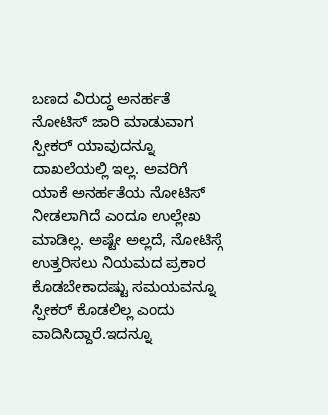ಬಣದ ವಿರುದ್ಧ ಅನರ್ಹತೆ ನೋಟಿಸ್ ಜಾರಿ ಮಾಡುವಾಗ ಸ್ಪೀಕರ್ ಯಾವುದನ್ನೂ ದಾಖಲೆಯಲ್ಲಿ ಇಲ್ಲ. ಅವರಿಗೆ ಯಾಕೆ ಅನರ್ಹತೆಯ ನೋಟಿಸ್ ನೀಡಲಾಗಿದೆ ಎಂದೂ ಉಲ್ಲೇಖ ಮಾಡಿಲ್ಲ. ಅಷ್ಟೇ ಅಲ್ಲದೆ, ನೋಟಿಸ್ಗೆ ಉತ್ತರಿಸಲು ನಿಯಮದ ಪ್ರಕಾರ ಕೊಡಬೇಕಾದಷ್ಟು ಸಮಯವನ್ನೂ ಸ್ಪೀಕರ್ ಕೊಡಲಿಲ್ಲ ಎಂದು ವಾದಿಸಿದ್ದಾರೆ.ಇದನ್ನೂ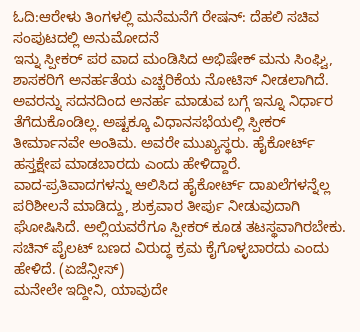ಓದಿ:ಆರೇಳು ತಿಂಗಳಲ್ಲಿ ಮನೆಮನೆಗೆ ರೇಷನ್‌: ದೆಹಲಿ ಸಚಿವ ಸಂಪುಟದಲ್ಲಿ ಅನುಮೋದನೆ
ಇನ್ನು ಸ್ಪೀಕರ್ ಪರ ವಾದ ಮಂಡಿಸಿದ ಅಭಿಷೇಕ್ ಮನು ಸಿಂಘ್ವಿ, ಶಾಸಕರಿಗೆ ಅನರ್ಹತೆಯ ಎಚ್ಚರಿಕೆಯ ನೋಟಿಸ್ ನೀಡಲಾಗಿದೆ. ಅವರನ್ನು ಸದನದಿಂದ ಅನರ್ಹ ಮಾಡುವ ಬಗ್ಗೆ ಇನ್ನೂ ನಿರ್ಧಾರ ತೆಗೆದುಕೊಂಡಿಲ್ಲ. ಅಷ್ಟಕ್ಕೂ ವಿಧಾನಸಭೆಯಲ್ಲಿ ಸ್ಪೀಕರ್ ತೀರ್ಮಾನವೇ ಅಂತಿಮ. ಅವರೇ ಮುಖ್ಯಸ್ಥರು. ಹೈಕೋರ್ಟ್ ಹಸ್ತಕ್ಷೇಪ ಮಾಡಬಾರದು ಎಂದು ಹೇಳಿದ್ದಾರೆ.
ವಾದ-ಪ್ರತಿವಾದಗಳನ್ನು ಆಲಿಸಿದ ಹೈಕೋರ್ಟ್ ದಾಖಲೆಗಳನ್ನೆಲ್ಲ ಪರಿಶೀಲನೆ ಮಾಡಿದ್ದು, ಶುಕ್ರವಾರ ತೀರ್ಪು ನೀಡುವುದಾಗಿ ಘೋಷಿಸಿದೆ. ಅಲ್ಲಿಯವರೆಗೂ ಸ್ಪೀಕರ್ ಕೂಡ ತಟಸ್ಥವಾಗಿರಬೇಕು. ಸಚಿನ್ ಪೈಲಟ್ ಬಣದ ವಿರುದ್ಧ ಕ್ರಮ ಕೈಗೊಳ್ಳಬಾರದು ಎಂದು ಹೇಳಿದೆ. (ಏಜೆನ್ಸೀಸ್)
ಮನೇಲೇ ಇದ್ದೀನಿ, ಯಾವುದೇ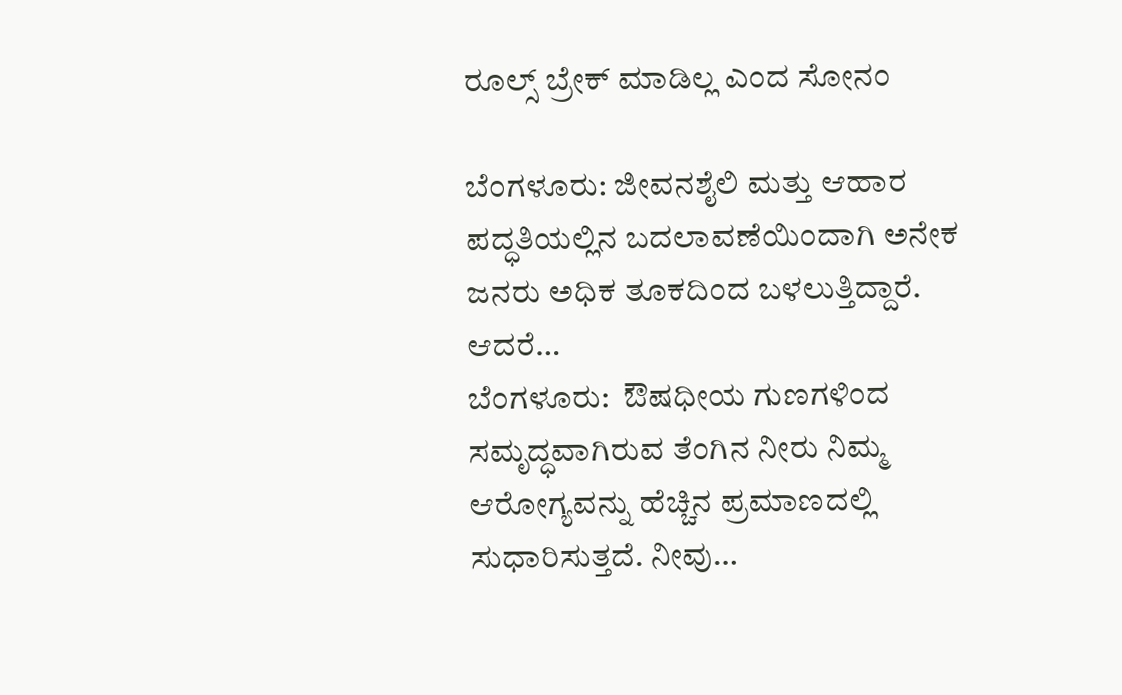ರೂಲ್ಸ್ ಬ್ರೇಕ್ ಮಾಡಿಲ್ಲ ಎಂದ ಸೋನಂ

ಬೆಂಗಳೂರು: ಜೀವನಶೈಲಿ ಮತ್ತು ಆಹಾರ ಪದ್ಧತಿಯಲ್ಲಿನ ಬದಲಾವಣೆಯಿಂದಾಗಿ ಅನೇಕ ಜನರು ಅಧಿಕ ತೂಕದಿಂದ ಬಳಲುತ್ತಿದ್ದಾರೆ. ಆದರೆ…
ಬೆಂಗಳೂರು:  ಔಷಧೀಯ ಗುಣಗಳಿಂದ ಸಮೃದ್ಧವಾಗಿರುವ ತೆಂಗಿನ ನೀರು ನಿಮ್ಮ  ಆರೋಗ್ಯವನ್ನು ಹೆಚ್ಚಿನ ಪ್ರಮಾಣದಲ್ಲಿ ಸುಧಾರಿಸುತ್ತದೆ. ನೀವು…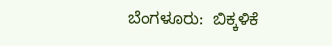ಬೆಂಗಳೂರು:  ಬಿಕ್ಕಳಿಕೆ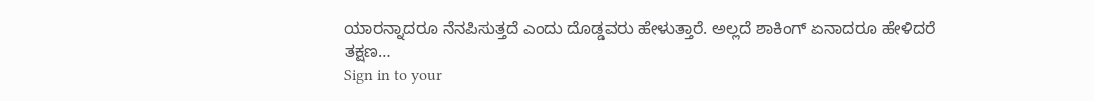ಯಾರನ್ನಾದರೂ ನೆನಪಿಸುತ್ತದೆ ಎಂದು ದೊಡ್ಡವರು ಹೇಳುತ್ತಾರೆ. ಅಲ್ಲದೆ ಶಾಕಿಂಗ್ ಏನಾದರೂ ಹೇಳಿದರೆ ತಕ್ಷಣ…
Sign in to your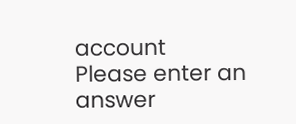account
Please enter an answer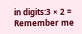in digits:3 × 2 =
Remember me